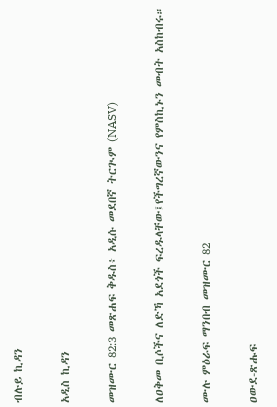ብሉይ ኪዳን

አዲስ ኪዳን

መዝሙር 82:3 መጽሐፍ ቅዱስ፥ አዲሱ መደበኛ ትርጒም (NASV)

ለዐቅመ ቢሶችና ለድኻ አደጎች ፍረዱላቸው፤የችግረኛውንና የምስኪኑን መብት አስከብሩ።

ሙሉ ምዕራፍ ማንበብ መዝሙር 82

ዐውደ-ጽሑፍ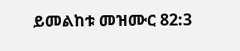ይመልከቱ መዝሙር 82:3